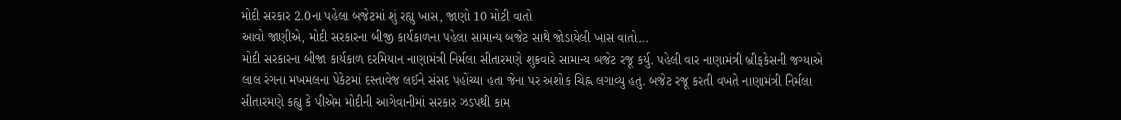મોદી સરકાર 2.0ના પહેલા બજેટમાં શું રહ્યુ ખાસ, જાણો 10 મોટી વાતો
આવો જાણીએ, મોદી સરકારના બીજી કાર્યકાળના પહેલા સામાન્ય બજેટ સાથે જોડાયેલી ખાસ વાતો...
મોદી સરકારના બીજા કાર્યકાળ દરમિયાન નાણામંત્રી નિર્મલા સીતારમણે શુક્રવારે સામાન્ય બજેટ રજૂ કર્યુ. પહેલી વાર નાણામંત્રી બ્રીફકેસની જગ્યાએ લાલ રંગના મખમલના પેકેટમાં દસ્તાવેજ લઈને સંસદ પહોંચ્યા હતા જેના પર અશોક ચિહ્ન લગાવ્યુ હતુ. બજેટ રજૂ કરતી વખતે નાણામંત્રી નિર્મલા સીતારમણે કહ્યુ કે પીએમ મોદીની આગેવાનીમાં સરકાર ઝડપથી કામ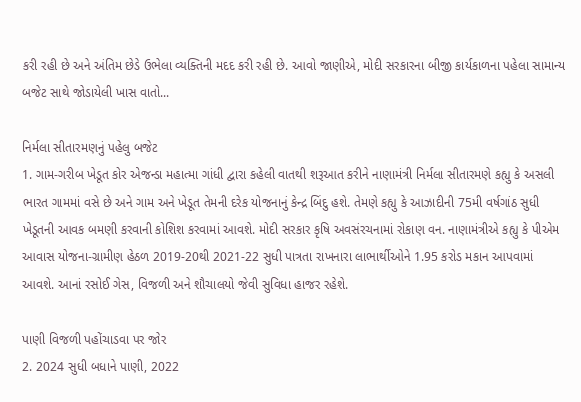કરી રહી છે અને અંતિમ છેડે ઉભેલા વ્યક્તિની મદદ કરી રહી છે. આવો જાણીએ, મોદી સરકારના બીજી કાર્યકાળના પહેલા સામાન્ય બજેટ સાથે જોડાયેલી ખાસ વાતો...

નિર્મલા સીતારમણનું પહેલુ બજેટ
1. ગામ-ગરીબ ખેડૂત કોર એજન્ડા મહાત્મા ગાંધી દ્વારા કહેલી વાતથી શરૂઆત કરીને નાણામંત્રી નિર્મલા સીતારમણે કહ્યુ કે અસલી ભારત ગામમાં વસે છે અને ગામ અને ખેડૂત તેમની દરેક યોજનાનું કેન્દ્ર બિંદુ હશે. તેમણે કહ્યુ કે આઝાદીની 75મી વર્ષગાંઠ સુધી ખેડૂતની આવક બમણી કરવાની કોશિશ કરવામાં આવશે. મોદી સરકાર કૃષિ અવસંરચનામાં રોકાણ વન. નાણામંત્રીએ કહ્યુ કે પીએમ આવાસ યોજના-ગ્રામીણ હેઠળ 2019-20થી 2021-22 સુધી પાત્રતા રાખનારા લાભાર્થીઓને 1.95 કરોડ મકાન આપવામાં આવશે. આનાં રસોઈ ગેસ, વિજળી અને શૌચાલયો જેવી સુવિધા હાજર રહેશે.

પાણી વિજળી પહોંચાડવા પર જોર
2. 2024 સુધી બધાને પાણી, 2022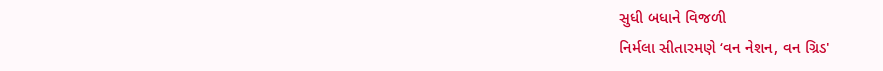સુધી બધાને વિજળી
નિર્મલા સીતારમણે ‘વન નેશન, વન ગ્રિડ'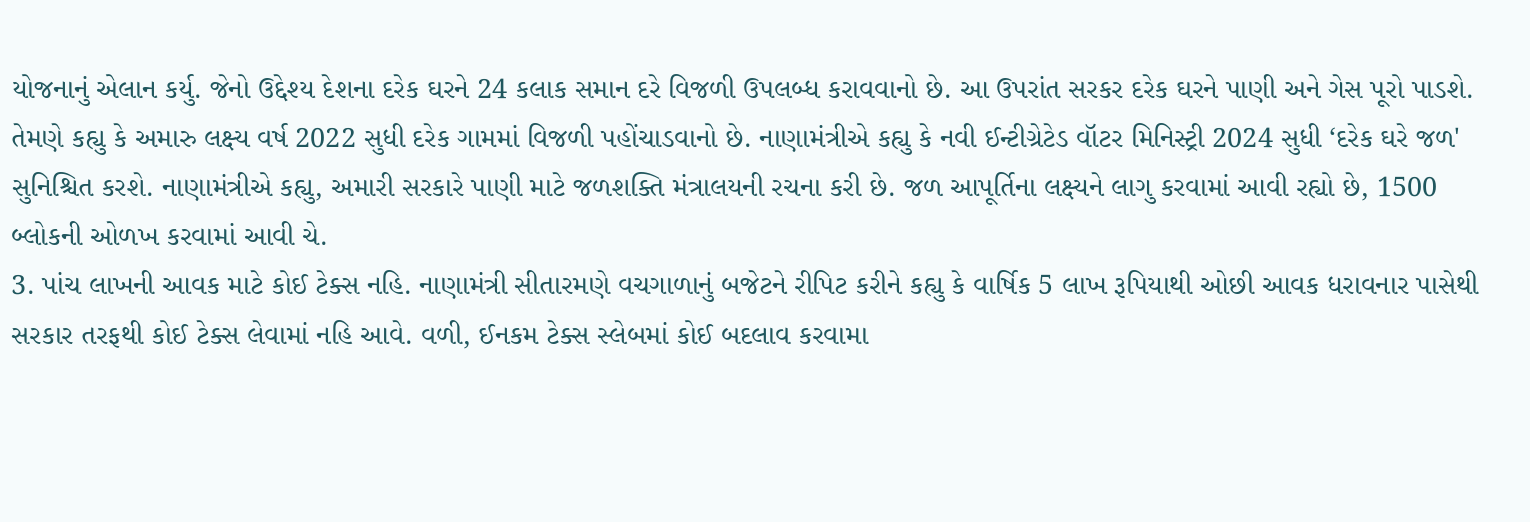યોજનાનું એલાન કર્યુ. જેનો ઉદ્દેશ્ય દેશના દરેક ઘરને 24 કલાક સમાન દરે વિજળી ઉપલબ્ધ કરાવવાનો છે. આ ઉપરાંત સરકર દરેક ઘરને પાણી અને ગેસ પૂરો પાડશે. તેમણે કહ્યુ કે અમારુ લક્ષ્ય વર્ષ 2022 સુધી દરેક ગામમાં વિજળી પહોંચાડવાનો છે. નાણામંત્રીએ કહ્યુ કે નવી ઈન્ટીગ્રેટેડ વૉટર મિનિસ્ટ્રી 2024 સુધી ‘દરેક ઘરે જળ' સુનિશ્ચિત કરશે. નાણામંત્રીએ કહ્યુ, અમારી સરકારે પાણી માટે જળશક્તિ મંત્રાલયની રચના કરી છે. જળ આપૂર્તિના લક્ષ્યને લાગુ કરવામાં આવી રહ્યો છે, 1500 બ્લોકની ઓળખ કરવામાં આવી ચે.
3. પાંચ લાખની આવક માટે કોઈ ટેક્સ નહિ. નાણામંત્રી સીતારમણે વચગાળાનું બજેટને રીપિટ કરીને કહ્યુ કે વાર્ષિક 5 લાખ રૂપિયાથી ઓછી આવક ધરાવનાર પાસેથી સરકાર તરફથી કોઈ ટેક્સ લેવામાં નહિ આવે. વળી, ઈનકમ ટેક્સ સ્લેબમાં કોઈ બદલાવ કરવામા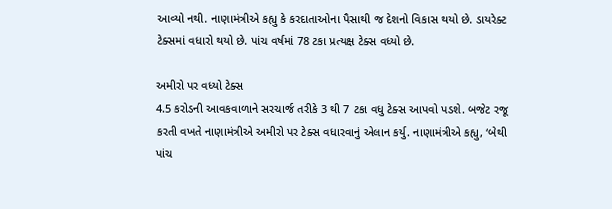આવ્યો નથી. નાણામંત્રીએ કહ્યુ કે કરદાતાઓના પૈસાથી જ દેશનો વિકાસ થયો છે. ડાયરેક્ટ ટેક્સમાં વધારો થયો છે. પાંચ વર્ષમાં 78 ટકા પ્રત્યક્ષ ટેક્સ વધ્યો છે.

અમીરો પર વધ્યો ટેક્સ
4.5 કરોડની આવકવાળાને સરચાર્જ તરીકે 3 થી 7 ટકા વધુ ટેક્સ આપવો પડશે. બજેટ રજૂ કરતી વખતે નાણામંત્રીએ અમીરો પર ટેક્સ વધારવાનું એલાન કર્યુ. નાણામંત્રીએ કહ્યુ, ‘બેથી પાંચ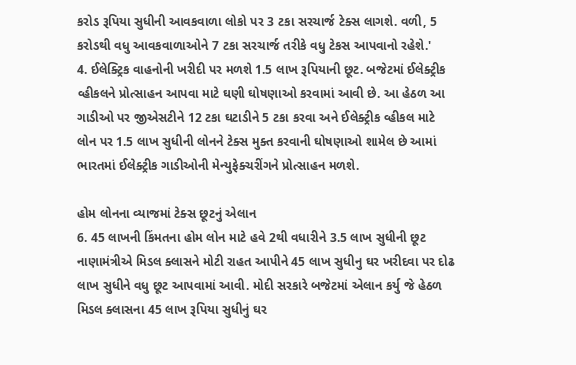કરોડ રૂપિયા સુધીની આવકવાળા લોકો પર 3 ટકા સરચાર્જ ટેક્સ લાગશે. વળી, 5 કરોડથી વધુ આવકવાળાઓને 7 ટકા સરચાર્જ તરીકે વધુ ટેકસ આપવાનો રહેશે.'
4. ઈલેક્ટ્રિક વાહનોની ખરીદી પર મળશે 1.5 લાખ રૂપિયાની છૂટ. બજેટમાં ઈલેક્ટ્રીક વ્હીકલને પ્રોત્સાહન આપવા માટે ઘણી ઘોષણાઓ કરવામાં આવી છે. આ હેઠળ આ ગાડીઓ પર જીએસટીને 12 ટકા ઘટાડીને 5 ટકા કરવા અને ઈલેક્ટ્રીક વ્હીકલ માટે લોન પર 1.5 લાખ સુધીની લોનને ટેક્સ મુક્ત કરવાની ઘોષણાઓ શામેલ છે આમાં ભારતમાં ઈલેક્ટ્રીક ગાડીઓની મેન્યુફેક્ચરીંગને પ્રોત્સાહન મળશે.

હોમ લોનના વ્યાજમાં ટેક્સ છૂટનું એલાન
6. 45 લાખની કિંમતના હોમ લોન માટે હવે 2થી વધારીને 3.5 લાખ સુધીની છૂટ નાણામંત્રીએ મિડલ ક્લાસને મોટી રાહત આપીને 45 લાખ સુધીનુ ઘર ખરીદવા પર દોઢ લાખ સુધીને વધુ છૂટ આપવામાં આવી. મોદી સરકારે બજેટમાં એલાન કર્યુ જે હેઠળ મિડલ ક્લાસના 45 લાખ રૂપિયા સુધીનું ઘર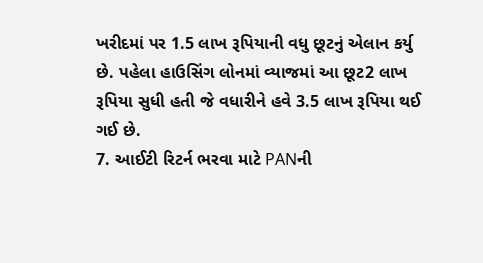ખરીદમાં પર 1.5 લાખ રૂપિયાની વધુ છૂટનું એલાન કર્યુ છે. પહેલા હાઉસિંગ લોનમાં વ્યાજમાં આ છૂટ2 લાખ રૂપિયા સુધી હતી જે વધારીને હવે 3.5 લાખ રૂપિયા થઈ ગઈ છે.
7. આઈટી રિટર્ન ભરવા માટે PANની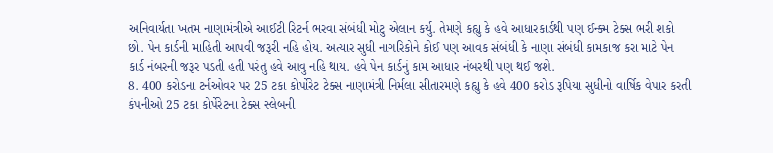અનિવાર્યતા ખતમ નાણામંત્રીએ આઈટી રિટર્ન ભરવા સંબંધી મોટુ એલાન કર્યુ. તેમણે કહ્યુ કે હવે આધારકાર્ડથી પણ ઈન્ક્મ ટેક્સ ભરી શકો છો. પેન કાર્ડની માહિતી આપવી જરૂરી નહિ હોય. અત્યાર સુધી નાગરિકોને કોઈ પણ આવક સંબંધી કે નાણા સંબંધી કામકાજ કરા માટે પેન કાર્ડ નંબરની જરૂર પડતી હતી પરંતુ હવે આવુ નહિ થાય. હવે પેન કાર્ડનું કામ આધાર નંબરથી પણ થઈ જશે.
8. 400 કરોડના ટર્નઓવર પર 25 ટકા કોર્પોરેટ ટેક્સ નાણામંત્રી નિર્મલા સીતારમણે કહ્યુ કે હવે 400 કરોડ રૂપિયા સુધીનો વાર્ષિક વેપાર કરતી કંપનીઓ 25 ટકા કોર્પેરેટના ટેક્સ સ્લેબની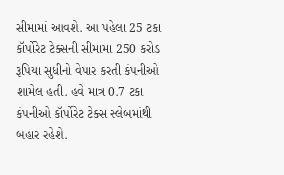સીમામાં આવશે. આ પહેલા 25 ટકા કૉર્પોરેટ ટેક્સની સીમામા 250 કરોડ રૂપિયા સુધીનો વેપાર કરતી કંપનીઓ શામેલ હતી. હવે માત્ર 0.7 ટકા કંપનીઓ કૉર્પોરેટ ટેક્સ સ્લેબમાંથી બહાર રહેશે.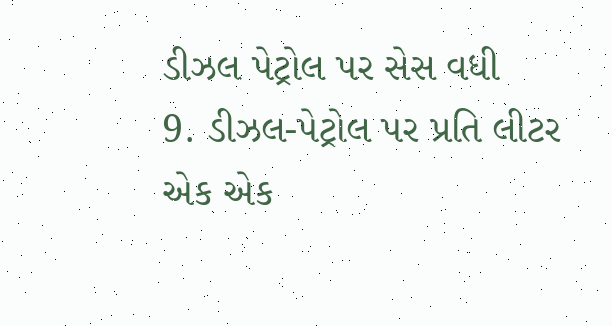ડીઝલ પેટ્રોલ પર સેસ વધી
9. ડીઝલ-પેટ્રોલ પર પ્રતિ લીટર એક એક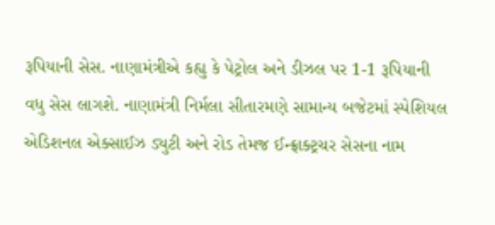રૂપિયાની સેસ. નાણામંત્રીએ કહ્યુ કે પેટ્રોલ અને ડીઝલ પર 1-1 રૂપિયાની વધુ સેસ લાગશે. નાણામંત્રી નિર્મલા સીતારમણે સામાન્ય બજેટમાં સ્પેશિયલ એડિશનલ એક્સાઈઝ ડ્યુટી અને રોડ તેમજ ઈન્ફ્રાક્ટ્રચર સેસના નામ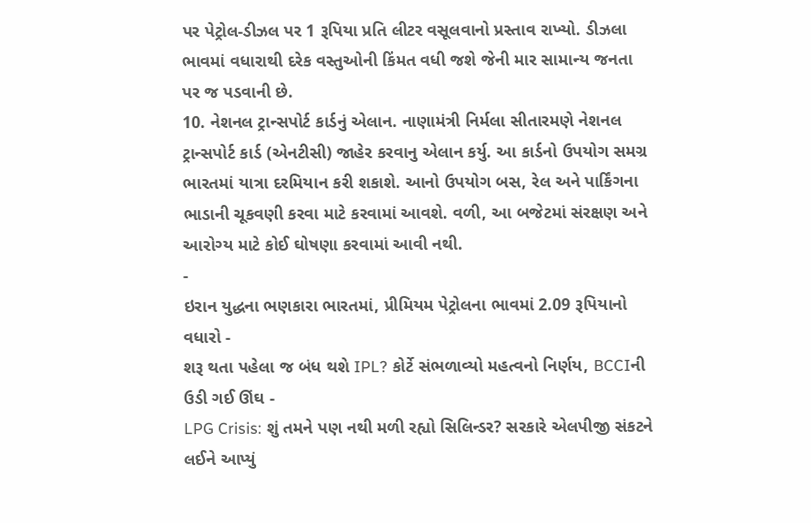પર પેટ્રોલ-ડીઝલ પર 1 રૂપિયા પ્રતિ લીટર વસૂલવાનો પ્રસ્તાવ રાખ્યો. ડીઝલા ભાવમાં વધારાથી દરેક વસ્તુઓની કિંમત વધી જશે જેની માર સામાન્ય જનતા પર જ પડવાની છે.
10. નેશનલ ટ્રાન્સપોર્ટ કાર્ડનું એલાન. નાણામંત્રી નિર્મલા સીતારમણે નેશનલ ટ્રાન્સપોર્ટ કાર્ડ (એનટીસી) જાહેર કરવાનુ એલાન કર્યુ. આ કાર્ડનો ઉપયોગ સમગ્ર ભારતમાં યાત્રા દરમિયાન કરી શકાશે. આનો ઉપયોગ બસ, રેલ અને પાર્કિંગના ભાડાની ચૂકવણી કરવા માટે કરવામાં આવશે. વળી, આ બજેટમાં સંરક્ષણ અને આરોગ્ય માટે કોઈ ઘોષણા કરવામાં આવી નથી.
-
ઇરાન યુદ્ધના ભણકારા ભારતમાં, પ્રીમિયમ પેટ્રોલના ભાવમાં 2.09 રૂપિયાનો વધારો -
શરૂ થતા પહેલા જ બંધ થશે IPL? કોર્ટે સંભળાવ્યો મહત્વનો નિર્ણય, BCCIની ઉડી ગઈ ઊંઘ -
LPG Crisis: શું તમને પણ નથી મળી રહ્યો સિલિન્ડર? સરકારે એલપીજી સંકટને લઈને આપ્યું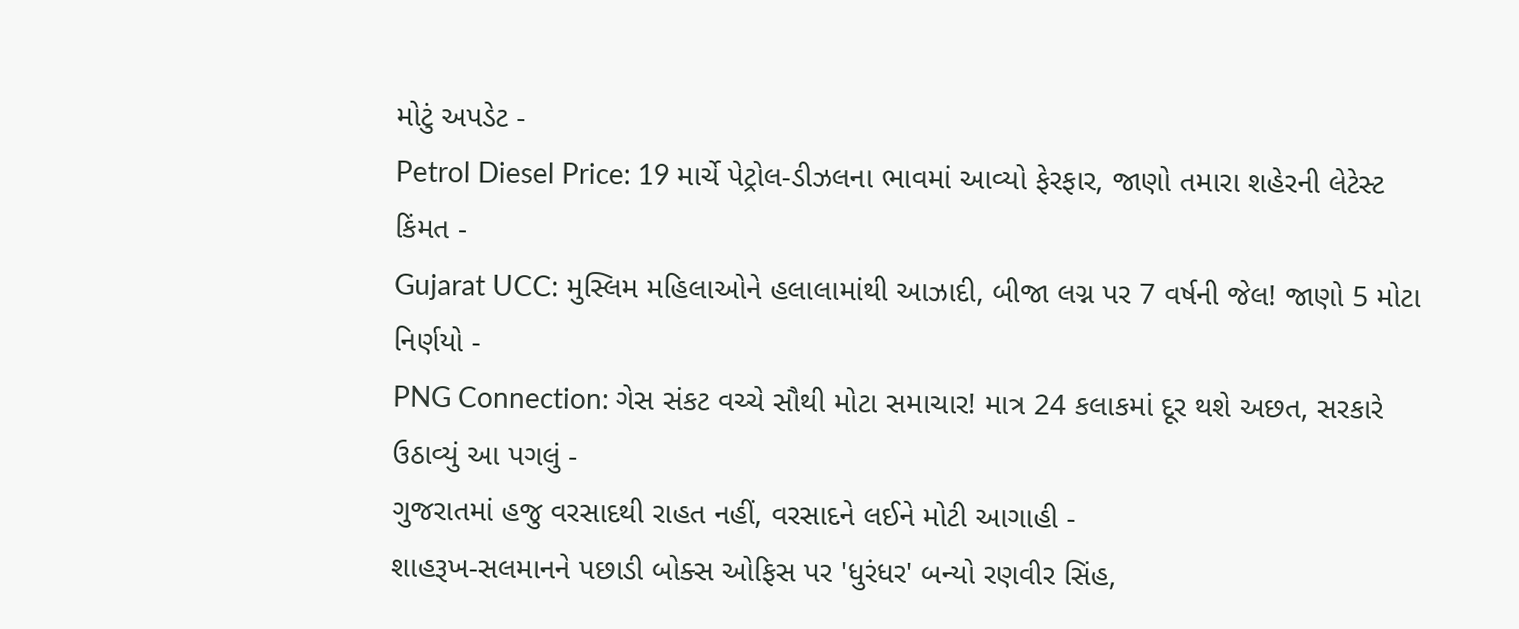મોટું અપડેટ -
Petrol Diesel Price: 19 માર્ચે પેટ્રોલ-ડીઝલના ભાવમાં આવ્યો ફેરફાર, જાણો તમારા શહેરની લેટેસ્ટ કિંમત -
Gujarat UCC: મુસ્લિમ મહિલાઓને હલાલામાંથી આઝાદી, બીજા લગ્ન પર 7 વર્ષની જેલ! જાણો 5 મોટા નિર્ણયો -
PNG Connection: ગેસ સંકટ વચ્ચે સૌથી મોટા સમાચાર! માત્ર 24 કલાકમાં દૂર થશે અછત, સરકારે ઉઠાવ્યું આ પગલું -
ગુજરાતમાં હજુ વરસાદથી રાહત નહીં, વરસાદને લઈને મોટી આગાહી -
શાહરૂખ-સલમાનને પછાડી બોક્સ ઓફિસ પર 'ધુરંધર' બન્યો રણવીર સિંહ,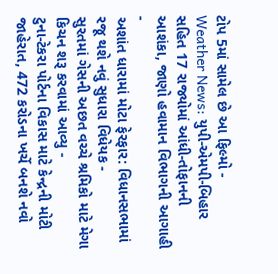ટોપ 5માં સામેલ છે આ ફિલ્મો -
Weather News: યુપી-એમપી-બિહાર સહિત 17 રાજ્યોમાં આંધી-તોફાનની આશંકા, જાણો હવામાન વિભાગની આગાહી -
અશાંત ધારામાં મોટા ફેરફાર: વિધાનસભામાં રજૂ થશે નવું સુધારા વિધેયક -
સુરતમાં ગેસની અછત વચ્ચે શ્રમિકો માટે મેગા કિચન શરૂ કરવામાં આવ્યુ -
ટુના-ટેકરા પોર્ટના વિકાસ માટે કેન્દ્રની મોટી જાહેરાત, 472 કરોડના ખર્ચે બનશે નવો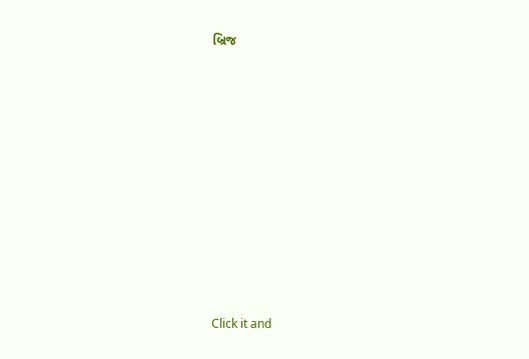બ્રિજ










Click it and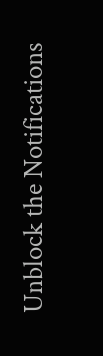Unblock the Notifications